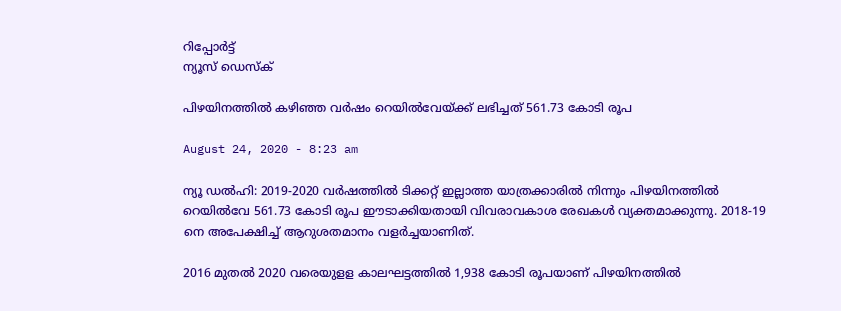റിപ്പോര്‍ട്ട്
ന്യൂസ് ഡെസ്ക്

പിഴയിനത്തില്‍ കഴിഞ്ഞ വര്‍ഷം റെയില്‍വേയ്‌ക്ക് ലഭിച്ചത്‌ 561.73 കോടി രൂപ

August 24, 2020 - 8:23 am

ന്യൂ ഡല്‍ഹി: 2019-2020 വര്‍ഷത്തില്‍ ടിക്കറ്റ്‌ ഇല്ലാത്ത യാത്രക്കാരില്‍ നിന്നും പിഴയിനത്തില്‍ റെയില്‍വേ 561.73 കോടി രൂപ ഈടാക്കിയതായി വിവരാവകാശ രേഖകള്‍ വ്യക്തമാക്കുന്നു. 2018-19 നെ അപേക്ഷിച്ച്‌ ആറുശതമാനം വളര്‍ച്ചയാണിത്‌.

2016 മുതല്‍ 2020 വരെയുളള കാലഘട്ടത്തില്‍ 1,938 കോടി രൂപയാണ്‌ പിഴയിനത്തില്‍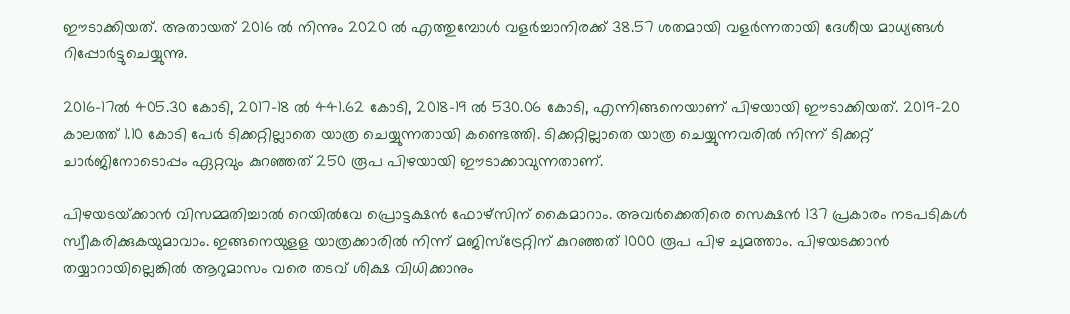ഈടാക്കിയത്‌. അതായത്‌ 2016 ല്‍ നിന്നും 2020 ല്‍ എത്തുമ്പോള്‍ വളര്‍ച്ചാനിരക്ക്‌ 38.57 ശതമായി വളര്‍ന്നതായി ദേശീയ മാധ്യങ്ങള്‍ റിപ്പോര്‍ട്ടുചെയ്യുന്നു.

2016-17ല്‍ 405.30 കോടി, 2017-18 ല്‍ 441.62 കോടി, 2018-19 ല്‍ 530.06 കോടി, എന്നിങ്ങനെയാണ്‌ പിഴയായി ഈടാക്കിയത്‌. 2019-20 കാലത്ത്‌ 1.10 കോടി പേര്‍ ടിക്കറ്റില്ലാതെ യാത്ര ചെയ്യുന്നതായി കണ്ടെത്തി. ടിക്കറ്റില്ലാതെ യാത്ര ചെയ്യുന്നവരില്‍ നിന്ന്‌ ടിക്കറ്റ്‌ ചാര്‍ജിനോടൊപ്പം ഏറ്റവും കുറഞ്ഞത്‌ 250 രൂപ പിഴയായി ഈടാക്കാവുന്നതാണ്‌.

പിഴയടയ്‌ക്കാന്‍ വിസമ്മതിച്ചാല്‍ റെയില്‍വേ പ്രൊട്ടക്ഷന്‍ ഫോഴ്‌സിന്‌ കൈമാറാം. അവര്‍ക്കെതിരെ സെക്ഷന്‍ 137 പ്രകാരം നടപടികള്‍ സ്വീകരിക്കുകയുമാവാം. ഇങ്ങനെയുളള യാത്രക്കാരില്‍ നിന്ന്‌ മജിസ്‌ട്രേറ്റിന്‌ കുറഞ്ഞത്‌ 1000 രൂപ പിഴ ചുമത്താം. പിഴയടക്കാന്‍ തയ്യാറായില്ലെങ്കില്‍ ആറുമാസം വരെ തടവ്‌ ശിക്ഷ വിധിക്കാനും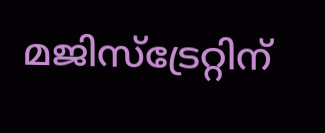മജിസ്‌ട്രേറ്റിന്‌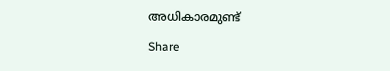അധികാരമുണ്ട്‌

Share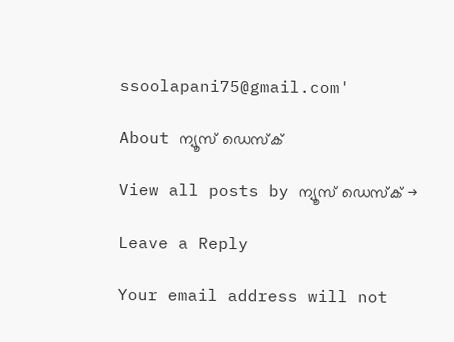ssoolapani75@gmail.com'

About ന്യൂസ് ഡെസ്ക്

View all posts by ന്യൂസ് ഡെസ്ക് →

Leave a Reply

Your email address will not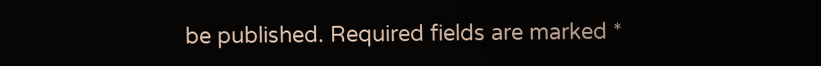be published. Required fields are marked *